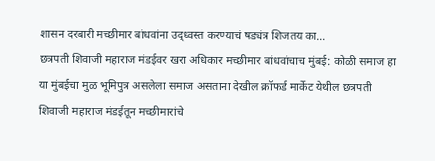शासन दरबारी मच्छीमार बांधवांना उद्ध्वस्त करण्याचं षड्यंत्र शिजतय का…
छत्रपती शिवाजी महाराज मंडईवर खरा अधिकार मच्छीमार बांधवांचाच मुंबई: कोळी समाज हा या मुंबईचा मुळ भूमिपुत्र असलेला समाज असताना देखील क्रॉफर्ड मार्केट येथील छत्रपती शिवाजी महाराज मंडईतून मच्छीमारांचे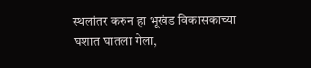स्थलांतर करुन हा भूखंड विकासकाच्या घशात घातला गेला,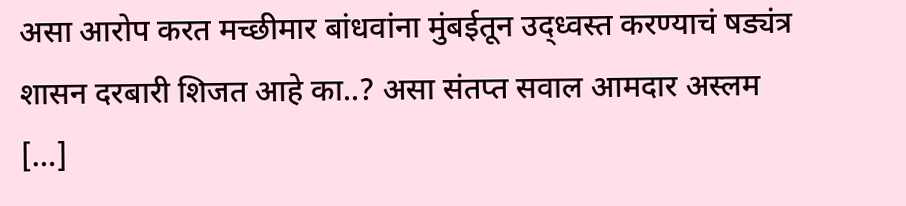असा आरोप करत मच्छीमार बांधवांना मुंबईतून उद्ध्वस्त करण्याचं षड्यंत्र शासन दरबारी शिजत आहे का..? असा संतप्त सवाल आमदार अस्लम […]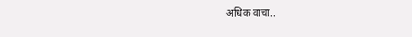अधिक वाचा..